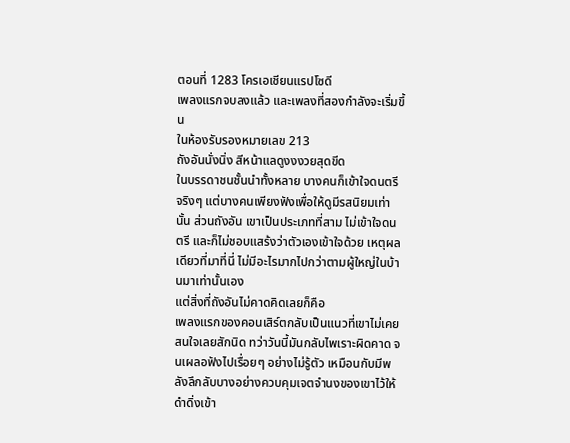ตอนที่ 1283 โครเอเชียนแรปโซดี
เพลงแรกจบลงแล้ว และเพลงที่สองกำลังจะเริ่มขึ้น
ในห้องรับรองหมายเลข 213
ถังอันนั่งนิ่ง สีหน้าแลดูงงงวยสุดขีด
ในบรรดาชนชั้นนำทั้งหลาย บางคนก็เข้าใจดนตรีจริงๆ แต่บางคนเพียงฟังเพื่อให้ดูมีรสนิยมเท่านั้น ส่วนถังอัน เขาเป็นประเภทที่สาม ไม่เข้าใจดนตรี และก็ไม่ชอบแสร้งว่าตัวเองเข้าใจด้วย เหตุผลเดียวที่มาที่นี่ ไม่มีอะไรมากไปกว่าตามผู้ใหญ่ในบ้านมาเท่านั้นเอง
แต่สิ่งที่ถังอันไม่คาดคิดเลยก็คือ
เพลงแรกของคอนเสิร์ตกลับเป็นแนวที่เขาไม่เคยสนใจเลยสักนิด ทว่าวันนี้มันกลับไพเราะผิดคาด จนเผลอฟังไปเรื่อยๆ อย่างไม่รู้ตัว เหมือนกับมีพลังลึกลับบางอย่างควบคุมเจตจำนงของเขาไว้ให้ดำดิ่งเข้า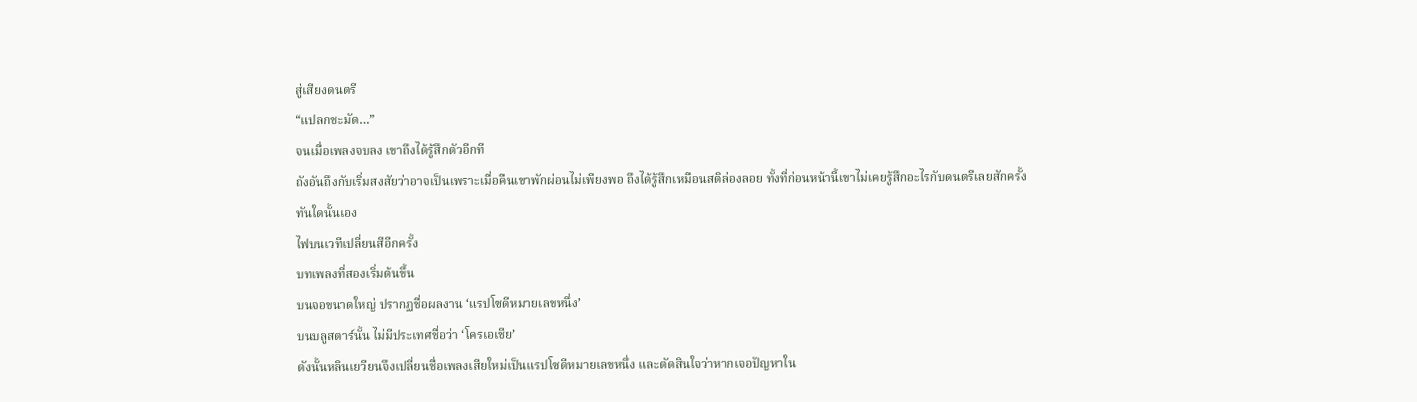สู่เสียงดนตรี
“แปลกชะมัด…”
จนเมื่อเพลงจบลง เขาถึงได้รู้สึกตัวอีกที
ถังอันถึงกับเริ่มสงสัยว่าอาจเป็นเพราะเมื่อคืนเขาพักผ่อนไม่เพียงพอ ถึงได้รู้สึกเหมือนสติล่องลอย ทั้งที่ก่อนหน้านี้เขาไม่เคยรู้สึกอะไรกับดนตรีเลยสักครั้ง
ทันใดนั้นเอง
ไฟบนเวทีเปลี่ยนสีอีกครั้ง
บทเพลงที่สองเริ่มต้นขึ้น
บนจอขนาดใหญ่ ปรากฏชื่อผลงาน ‘แรปโซดีหมายเลขหนึ่ง’
บนบลูสตาร์นั้น ไม่มีประเทศชื่อว่า ‘โครเอเชีย’
ดังนั้นหลินเยวียนจึงเปลี่ยนชื่อเพลงเสียใหม่เป็นแรปโซดีหมายเลขหนึ่ง และตัดสินใจว่าหากเจอปัญหาใน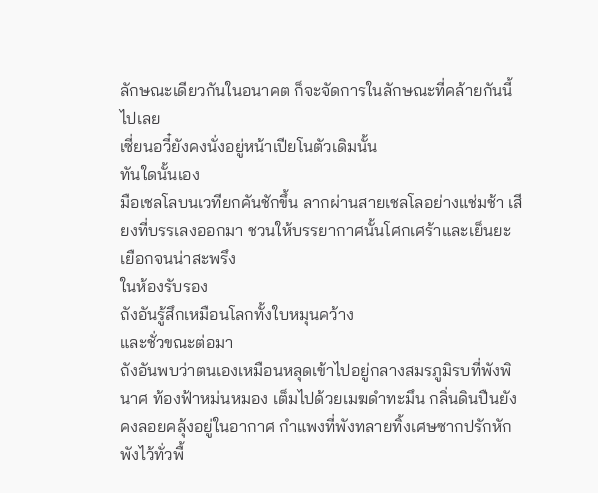ลักษณะเดียวกันในอนาคต ก็จะจัดการในลักษณะที่คล้ายกันนี้ไปเลย
เซี่ยนอวี๋ยังคงนั่งอยู่หน้าเปียโนตัวเดิมนั้น
ทันใดนั้นเอง
มือเชลโลบนเวทียกคันชักขึ้น ลากผ่านสายเชลโลอย่างแช่มช้า เสียงที่บรรเลงออกมา ชวนให้บรรยากาศนั้นโศกเศร้าและเย็นยะเยือกจนน่าสะพรึง
ในห้องรับรอง
ถังอันรู้สึกเหมือนโลกทั้งใบหมุนคว้าง
และชั่วขณะต่อมา
ถังอันพบว่าตนเองเหมือนหลุดเข้าไปอยู่กลางสมรภูมิรบที่พังพินาศ ท้องฟ้าหม่นหมอง เต็มไปด้วยเมฆดำทะมึน กลิ่นดินปืนยังคงลอยคลุ้งอยู่ในอากาศ กำแพงที่พังทลายทิ้งเศษซากปรักหักพังไว้ทั่วพื้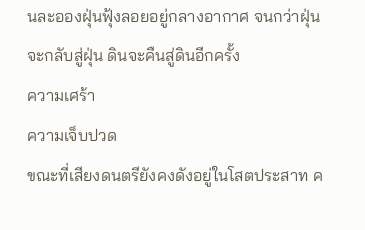นละอองฝุ่นฟุ้งลอยอยู่กลางอากาศ จนกว่าฝุ่นจะกลับสู่ฝุ่น ดินจะคืนสู่ดินอีกครั้ง
ความเศร้า
ความเจ็บปวด
ขณะที่เสียงดนตรียังคงดังอยู่ในโสตประสาท ค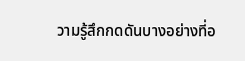วามรู้สึกกดดันบางอย่างที่อ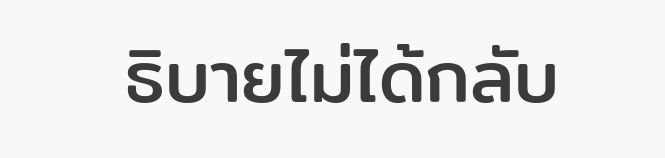ธิบายไม่ได้กลับ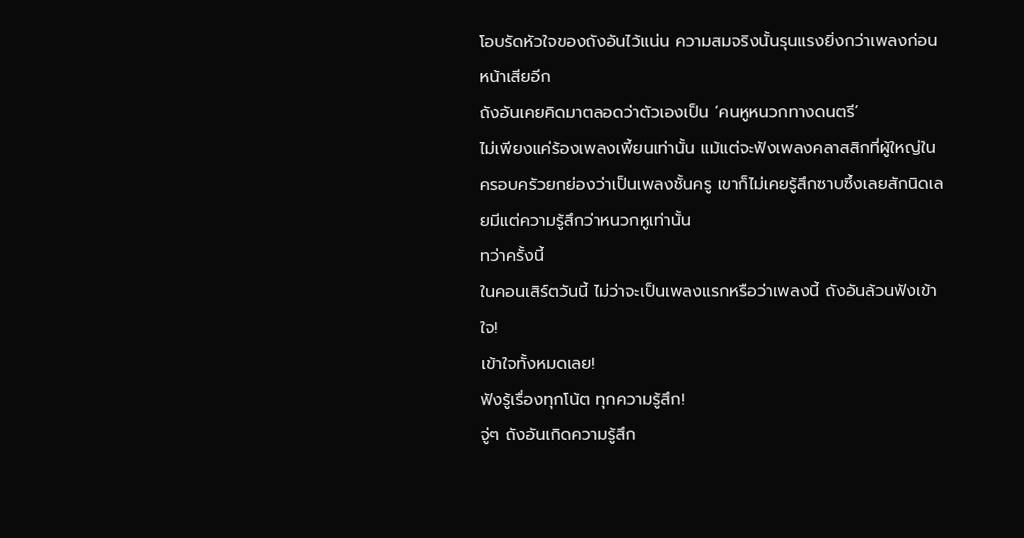โอบรัดหัวใจของถังอันไว้แน่น ความสมจริงนั้นรุนแรงยิ่งกว่าเพลงก่อนหน้าเสียอีก
ถังอันเคยคิดมาตลอดว่าตัวเองเป็น ‘คนหูหนวกทางดนตรี’
ไม่เพียงแค่ร้องเพลงเพี้ยนเท่านั้น แม้แต่จะฟังเพลงคลาสสิกที่ผู้ใหญ่ในครอบครัวยกย่องว่าเป็นเพลงชั้นครู เขาก็ไม่เคยรู้สึกซาบซึ้งเลยสักนิดเลยมีแต่ความรู้สึกว่าหนวกหูเท่านั้น
ทว่าครั้งนี้
ในคอนเสิร์ตวันนี้ ไม่ว่าจะเป็นเพลงแรกหรือว่าเพลงนี้ ถังอันล้วนฟังเข้าใจ!
เข้าใจทั้งหมดเลย!
ฟังรู้เรื่องทุกโน้ต ทุกความรู้สึก!
จู่ๆ ถังอันเกิดความรู้สึก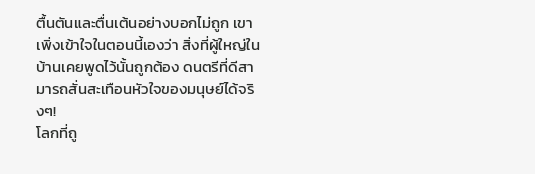ตื้นตันและตื่นเต้นอย่างบอกไม่ถูก เขาเพิ่งเข้าใจในตอนนี้เองว่า สิ่งที่ผู้ใหญ่ในบ้านเคยพูดไว้นั้นถูกต้อง ดนตรีที่ดีสามารถสั่นสะเทือนหัวใจของมนุษย์ได้จริงๆ!
โลกที่ถู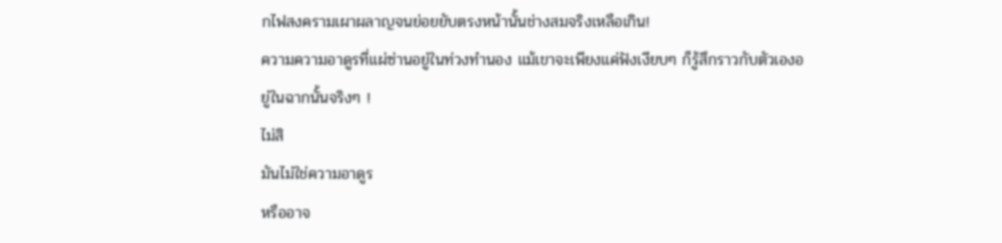กไฟสงครามเผาผลาญจนย่อยยับตรงหน้านั้นช่างสมจริงเหลือเกิน!
ความความอาดูรที่แผ่ซ่านอยู่ในท่วงทำนอง แม้เขาจะเพียงแค่ฟังเงียบๆ ก็รู้สึกราวกับตัวเองอยู่ในฉากนั้นจริงๆ !
ไม่สิ
มันไม่ใช่ความอาดูร
หรืออาจ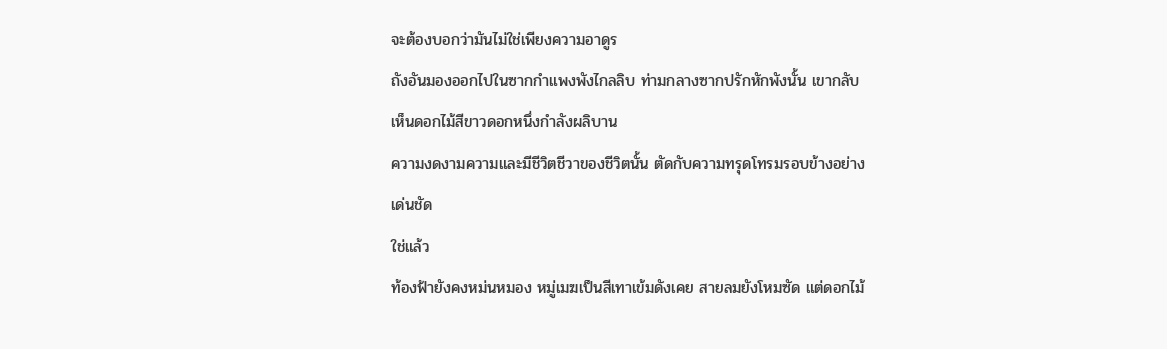จะต้องบอกว่ามันไม่ใช่เพียงความอาดูร
ถังอันมองออกไปในซากกำแพงพังไกลลิบ ท่ามกลางซากปรักหักพังนั้น เขากลับเห็นดอกไม้สีขาวดอกหนึ่งกำลังผลิบาน
ความงดงามความและมีชีวิตชีวาของชีวิตนั้น ตัดกับความทรุดโทรมรอบข้างอย่างเด่นชัด
ใช่แล้ว
ท้องฟ้ายังคงหม่นหมอง หมู่เมฆเป็นสีเทาเข้มดังเคย สายลมยังโหมซัด แต่ดอกไม้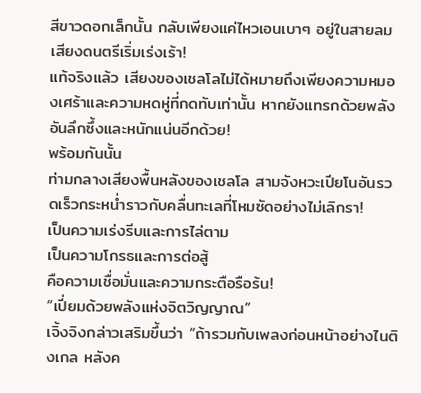สีขาวดอกเล็กนั้น กลับเพียงแค่ไหวเอนเบาๆ อยู่ในสายลม
เสียงดนตรีเริ่มเร่งเร้า!
แท้จริงแล้ว เสียงของเชลโลไม่ได้หมายถึงเพียงความหมองเศร้าและความหดหู่ที่กดทับเท่านั้น หากยังแทรกด้วยพลังอันลึกซึ้งและหนักแน่นอีกด้วย!
พร้อมกันนั้น
ท่ามกลางเสียงพื้นหลังของเชลโล สามจังหวะเปียโนอันรวดเร็วกระหน่ำราวกับคลื่นทะเลที่โหมซัดอย่างไม่เลิกรา!
เป็นความเร่งรีบและการไล่ตาม
เป็นความโกรธและการต่อสู้
คือความเชื่อมั่นและความกระตือรือร้น!
“เปี่ยมด้วยพลังแห่งจิตวิญญาณ”
เจิ้งจิงกล่าวเสริมขึ้นว่า “ถ้ารวมกับเพลงก่อนหน้าอย่างไนติงเกล หลังค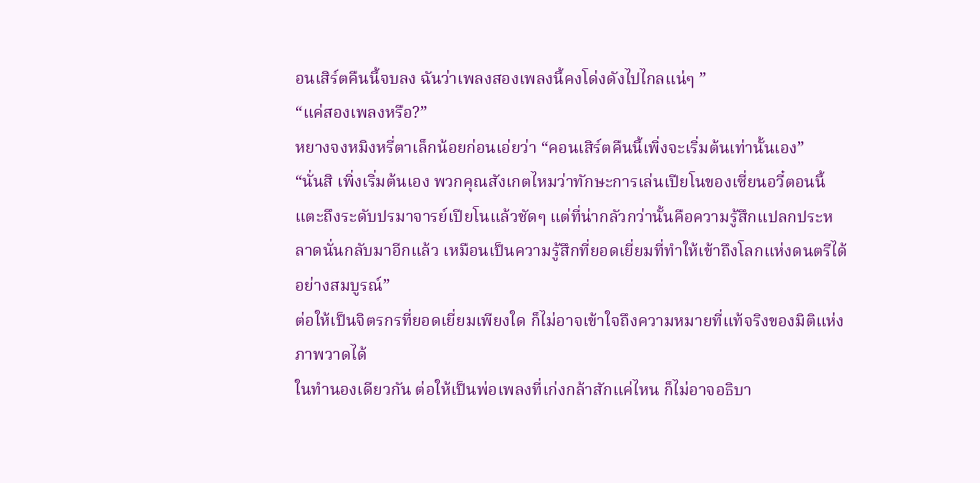อนเสิร์ตคืนนี้จบลง ฉันว่าเพลงสองเพลงนี้คงโด่งดังไปไกลแน่ๆ ”
“แค่สองเพลงหรือ?”
หยางจงหมิงหรี่ตาเล็กน้อยก่อนเอ่ยว่า “คอนเสิร์ตคืนนี้เพิ่งจะเริ่มต้นเท่านั้นเอง”
“นั่นสิ เพิ่งเริ่มต้นเอง พวกคุณสังเกตไหมว่าทักษะการเล่นเปียโนของเซี่ยนอวี๋ตอนนี้ แตะถึงระดับปรมาจารย์เปียโนแล้วชัดๆ แต่ที่น่ากลัวกว่านั้นคือความรู้สึกแปลกประหลาดนั่นกลับมาอีกแล้ว เหมือนเป็นความรู้สึกที่ยอดเยี่ยมที่ทำให้เข้าถึงโลกแห่งดนตรีได้อย่างสมบูรณ์”
ต่อให้เป็นจิตรกรที่ยอดเยี่ยมเพียงใด ก็ไม่อาจเข้าใจถึงความหมายที่แท้จริงของมิติแห่งภาพวาดได้
ในทำนองเดียวกัน ต่อให้เป็นพ่อเพลงที่เก่งกล้าสักแค่ไหน ก็ไม่อาจอธิบา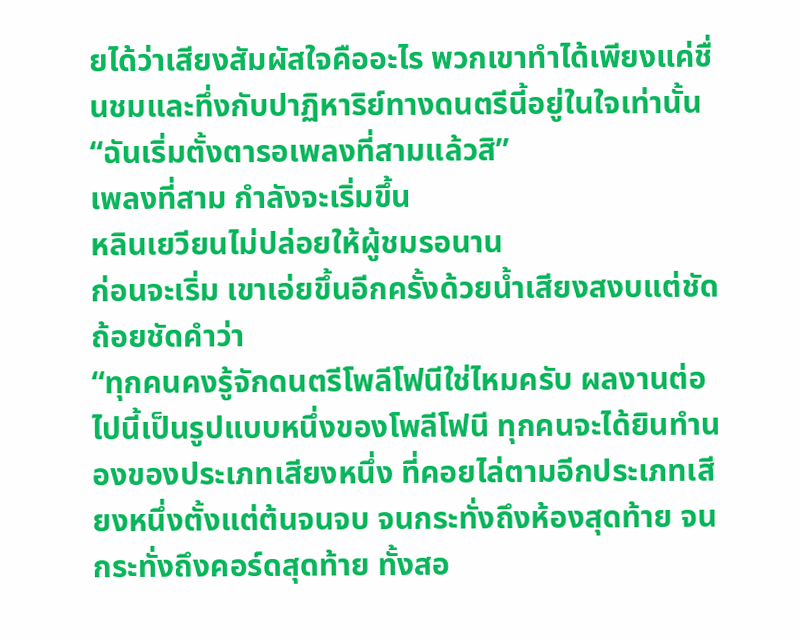ยได้ว่าเสียงสัมผัสใจคืออะไร พวกเขาทำได้เพียงแค่ชื่นชมและทึ่งกับปาฏิหาริย์ทางดนตรีนี้อยู่ในใจเท่านั้น
“ฉันเริ่มตั้งตารอเพลงที่สามแล้วสิ”
เพลงที่สาม กำลังจะเริ่มขึ้น
หลินเยวียนไม่ปล่อยให้ผู้ชมรอนาน
ก่อนจะเริ่ม เขาเอ่ยขึ้นอีกครั้งด้วยน้ำเสียงสงบแต่ชัดถ้อยชัดคำว่า
“ทุกคนคงรู้จักดนตรีโพลีโฟนีใช่ไหมครับ ผลงานต่อไปนี้เป็นรูปแบบหนึ่งของโพลีโฟนี ทุกคนจะได้ยินทำนองของประเภทเสียงหนึ่ง ที่คอยไล่ตามอีกประเภทเสียงหนึ่งตั้งแต่ต้นจนจบ จนกระทั่งถึงห้องสุดท้าย จนกระทั่งถึงคอร์ดสุดท้าย ทั้งสอ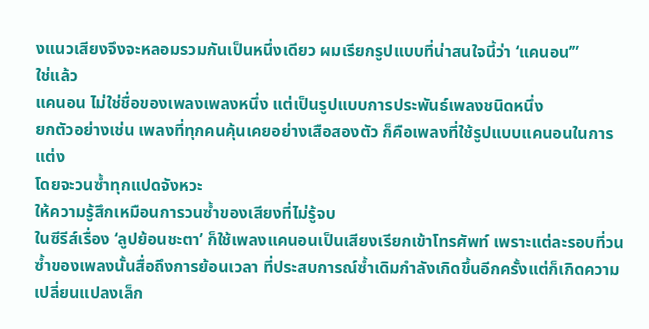งแนวเสียงจึงจะหลอมรวมกันเป็นหนึ่งเดียว ผมเรียกรูปแบบที่น่าสนใจนี้ว่า ‘แคนอน’”
ใช่แล้ว
แคนอน ไม่ใช่ชื่อของเพลงเพลงหนึ่ง แต่เป็นรูปแบบการประพันธ์เพลงชนิดหนึ่ง
ยกตัวอย่างเช่น เพลงที่ทุกคนคุ้นเคยอย่างเสือสองตัว ก็คือเพลงที่ใช้รูปแบบแคนอนในการแต่ง
โดยจะวนซ้ำทุกแปดจังหวะ
ให้ความรู้สึกเหมือนการวนซ้ำของเสียงที่ไม่รู้จบ
ในซีรีส์เรื่อง ‘ลูปย้อนชะตา’ ก็ใช้เพลงแคนอนเป็นเสียงเรียกเข้าโทรศัพท์ เพราะแต่ละรอบที่วนซ้ำของเพลงนั้นสื่อถึงการย้อนเวลา ที่ประสบการณ์ซ้ำเดิมกำลังเกิดขึ้นอีกครั้งแต่ก็เกิดความเปลี่ยนแปลงเล็ก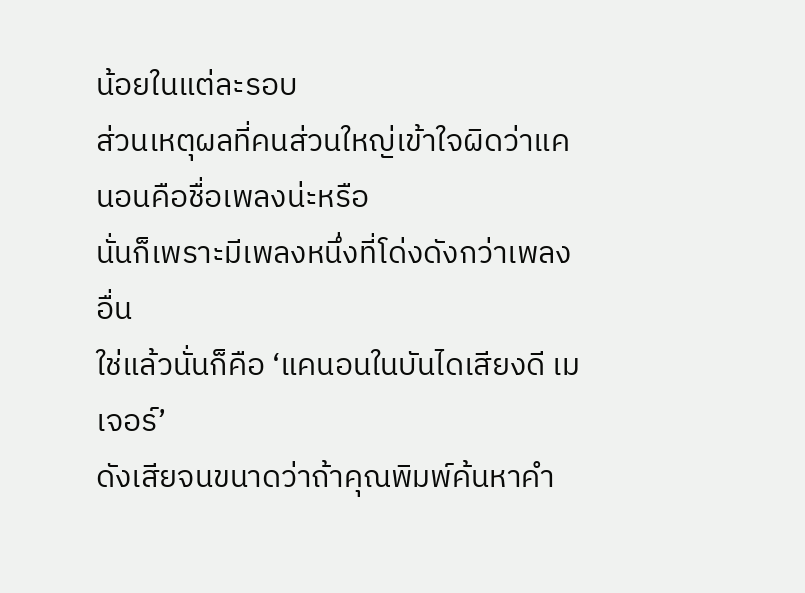น้อยในแต่ละรอบ
ส่วนเหตุผลที่คนส่วนใหญ่เข้าใจผิดว่าแคนอนคือชื่อเพลงน่ะหรือ
นั่นก็เพราะมีเพลงหนึ่งที่โด่งดังกว่าเพลงอื่น
ใช่แล้วนั่นก็คือ ‘แคนอนในบันไดเสียงดี เมเจอร์’
ดังเสียจนขนาดว่าถ้าคุณพิมพ์ค้นหาคำ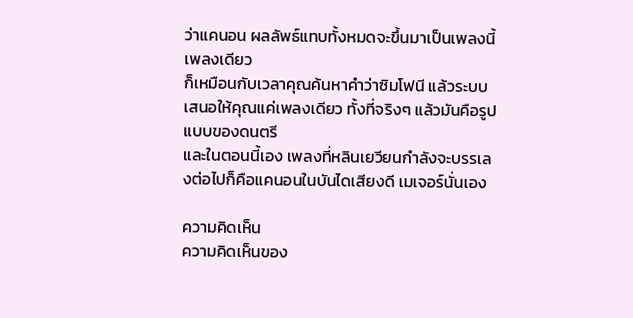ว่าแคนอน ผลลัพธ์แทบทั้งหมดจะขึ้นมาเป็นเพลงนี้เพลงเดียว
ก็เหมือนกับเวลาคุณค้นหาคำว่าซิมโฟนี แล้วระบบเสนอให้คุณแค่เพลงเดียว ทั้งที่จริงๆ แล้วมันคือรูปแบบของดนตรี
และในตอนนี้เอง เพลงที่หลินเยวียนกำลังจะบรรเลงต่อไปก็คือแคนอนในบันไดเสียงดี เมเจอร์นั่นเอง

ความคิดเห็น
ความคิดเห็นของ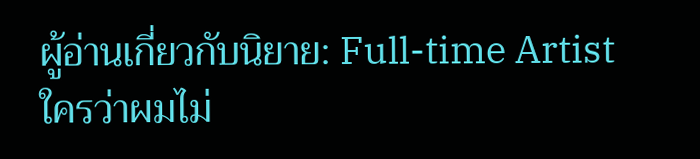ผู้อ่านเกี่ยวกับนิยาย: Full-time Artist ใครว่าผมไม่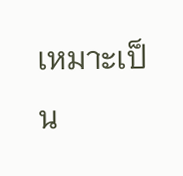เหมาะเป็น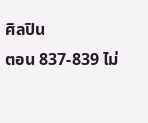ศิลปิน
ตอน 837-839 ไม่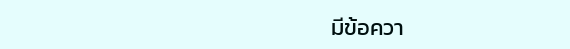มีข้อควา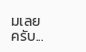มเลยครับ...